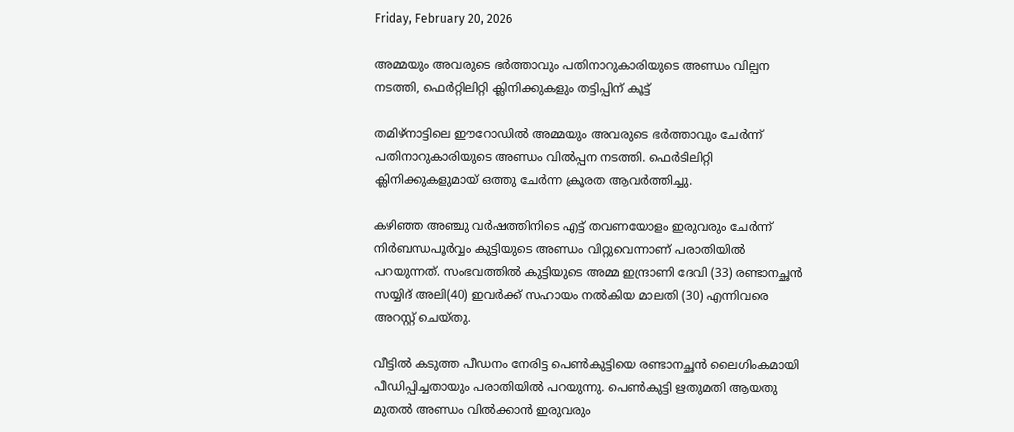Friday, February 20, 2026

അമ്മയും അവരുടെ ഭർത്താവും പതിനാറുകാരിയുടെ അണ്ഡം വില്പന നടത്തി, ഫെർറ്റിലിറ്റി ക്ലിനിക്കുകളും തട്ടിപ്പിന് കൂട്ട്

തമിഴ്‌നാട്ടിലെ ഈറോഡില്‍ അമ്മയും അവരുടെ ഭർത്താവും ചേർന്ന് പതിനാറുകാരിയുടെ അണ്ഡം വില്‍പ്പന നടത്തി. ഫെർടിലിറ്റി ക്ലിനിക്കുകളുമായ് ഒത്തു ചേർന്ന ക്രൂരത ആവർത്തിച്ചു.

കഴിഞ്ഞ അഞ്ചു വര്‍ഷത്തിനിടെ എട്ട് തവണയോളം ഇരുവരും ചേര്‍ന്ന് നിര്‍ബന്ധപൂര്‍വ്വം കുട്ടിയുടെ അണ്ഡം വിറ്റുവെന്നാണ് പരാതിയില്‍ പറയുന്നത്. സംഭവത്തില്‍ കുട്ടിയുടെ അമ്മ ഇന്ദ്രാണി ദേവി (33) രണ്ടാനച്ഛന്‍ സയ്യിദ് അലി(40) ഇവര്‍ക്ക് സഹായം നല്‍കിയ മാലതി (30) എന്നിവരെ അറസ്റ്റ് ചെയ്തു.

വീട്ടില്‍ കടുത്ത പീഡനം നേരിട്ട പെണ്‍കുട്ടിയെ രണ്ടാനച്ഛന്‍ ലൈഗിംകമായി പീഡിപ്പിച്ചതായും പരാതിയില്‍ പറയുന്നു. പെണ്‍കുട്ടി ഋതുമതി ആയതു മുതല്‍ അണ്ഡം വില്‍ക്കാന്‍ ഇരുവരും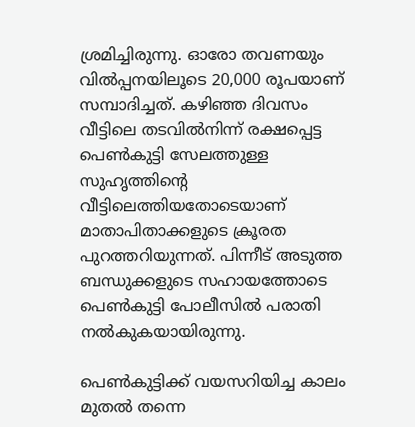ശ്രമിച്ചിരുന്നു. ഓരോ തവണയും വില്‍പ്പനയിലൂടെ 20,000 രൂപയാണ് സമ്പാദിച്ചത്. കഴിഞ്ഞ ദിവസം വീട്ടിലെ തടവില്‍നിന്ന് രക്ഷപ്പെട്ട പെണ്‍കുട്ടി സേലത്തുള്ള സുഹൃത്തിൻ്റെ വീട്ടിലെത്തിയതോടെയാണ് മാതാപിതാക്കളുടെ ക്രൂരത പുറത്തറിയുന്നത്. പിന്നീട് അടുത്ത ബന്ധുക്കളുടെ സഹായത്തോടെ പെണ്‍കുട്ടി പോലീസില്‍ പരാതി നല്‍കുകയായിരുന്നു.

പെൺകുട്ടിക്ക് വയസറിയിച്ച കാലം മുതൽ തന്നെ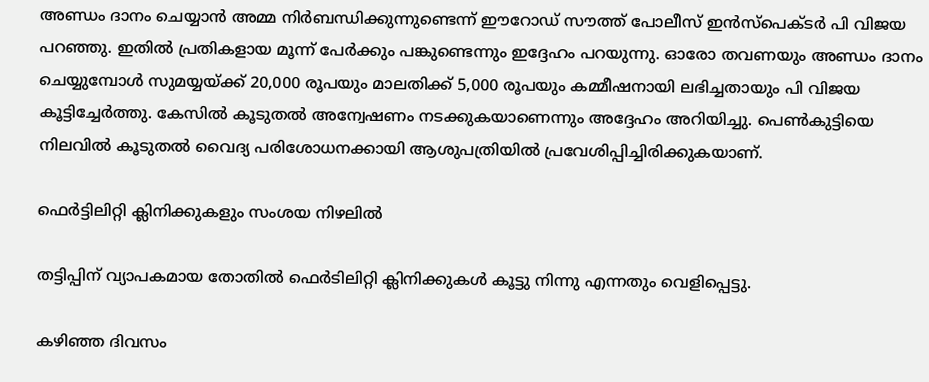അണ്ഡം ദാനം ചെയ്യാൻ അമ്മ നിർബന്ധിക്കുന്നുണ്ടെന്ന് ഈറോഡ് സൗത്ത് പോലീസ് ഇൻസ്പെക്ടർ പി വിജയ പറഞ്ഞു. ഇതിൽ പ്രതികളായ മൂന്ന് പേർക്കും പങ്കുണ്ടെന്നും ഇദ്ദേഹം പറയുന്നു. ഓരോ തവണയും അണ്ഡം ദാനം ചെയ്യുമ്പോൾ സുമയ്യയ്ക്ക് 20,000 രൂപയും മാലതിക്ക് 5,000 രൂപയും കമ്മീഷനായി ലഭിച്ചതായും പി വിജയ കൂട്ടിച്ചേർത്തു. കേസിൽ കൂടുതൽ അന്വേഷണം നടക്കുകയാണെന്നും അദ്ദേഹം അറിയിച്ചു. പെൺകുട്ടിയെ നിലവിൽ കൂടുതൽ വൈദ്യ പരിശോധനക്കായി ആശുപത്രിയിൽ പ്രവേശിപ്പിച്ചിരിക്കുകയാണ്.

ഫെർട്ടിലിറ്റി ക്ലിനിക്കുകളും സംശയ നിഴലിൽ

തട്ടിപ്പിന് വ്യാപകമായ തോതിൽ ഫെർടിലിറ്റി ക്ലിനിക്കുകൾ കൂട്ടു നിന്നു എന്നതും വെളിപ്പെട്ടു.

കഴിഞ്ഞ ദിവസം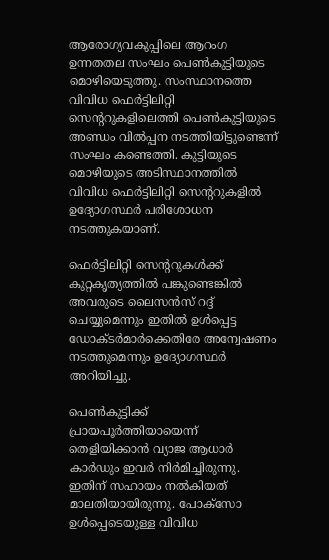ആരോഗ്യവകുപ്പിലെ ആറംഗ ഉന്നതതല സംഘം പെണ്‍കുട്ടിയുടെ മൊഴിയെടുത്തു. സംസ്ഥാനത്തെ വിവിധ ഫെര്‍ട്ടിലിറ്റി സെന്ററുകളിലെത്തി പെണ്‍കുട്ടിയുടെ അണ്ഡം വില്‍പ്പന നടത്തിയിട്ടുണ്ടെന്ന് സംഘം കണ്ടെത്തി. കുട്ടിയുടെ മൊഴിയുടെ അടിസ്ഥാനത്തില്‍ വിവിധ ഫെര്‍ട്ടിലിറ്റി സെന്ററുകളില്‍ ഉദ്യോഗസ്ഥര്‍ പരിശോധന നടത്തുകയാണ്.

ഫെര്‍ട്ടിലിറ്റി സെന്ററുകള്‍ക്ക് കുറ്റകൃത്യത്തില്‍ പങ്കുണ്ടെങ്കില്‍ അവരുടെ ലൈസന്‍സ് റദ്ദ് ചെയ്യുമെന്നും ഇതില്‍ ഉള്‍പ്പെട്ട ഡോക്ടര്‍മാര്‍ക്കെതിരേ അന്വേഷണം നടത്തുമെന്നും ഉദ്യോഗസ്ഥര്‍ അറിയിച്ചു.

പെണ്‍കുട്ടിക്ക് പ്രായപൂര്‍ത്തിയായെന്ന് തെളിയിക്കാന്‍ വ്യാജ ആധാര്‍ കാര്‍ഡും ഇവര്‍ നിര്‍മിച്ചിരുന്നു. ഇതിന് സഹായം നല്‍കിയത് മാലതിയായിരുന്നു. പോക്‌സോ ഉള്‍പ്പെടെയുള്ള വിവിധ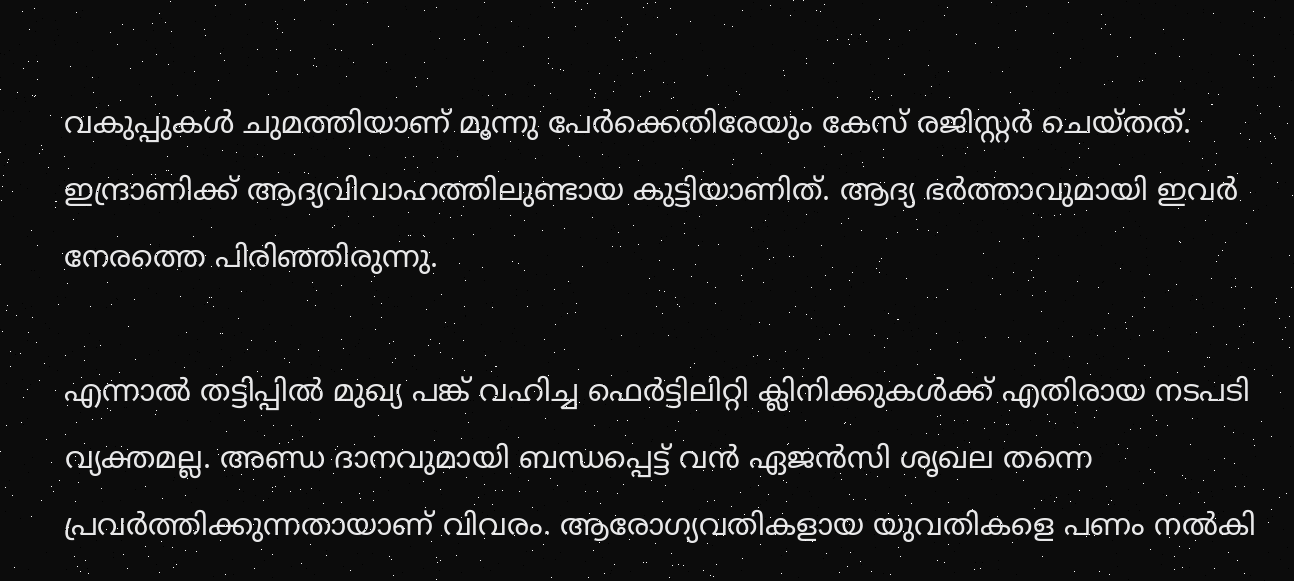വകുപ്പുകള്‍ ചുമത്തിയാണ് മൂന്നു പേര്‍ക്കെതിരേയും കേസ് രജിസ്റ്റര്‍ ചെയ്തത്. ഇന്ദ്രാണിക്ക് ആദ്യവിവാഹത്തിലുണ്ടായ കുട്ടിയാണിത്. ആദ്യ ഭര്‍ത്താവുമായി ഇവര്‍ നേരത്തെ പിരിഞ്ഞിരുന്നു.

എന്നാൽ തട്ടിപ്പിൽ മുഖ്യ പങ്ക് വഹിച്ച ഫെർട്ടിലിറ്റി ക്ലിനിക്കുകൾക്ക് എതിരായ നടപടി വ്യക്തമല്ല. അണ്ഡ ദാനവുമായി ബന്ധപ്പെട്ട് വൻ ഏജൻസി ശൃഖല തന്നെ പ്രവർത്തിക്കുന്നതായാണ് വിവരം. ആരോഗ്യവതികളായ യുവതികളെ പണം നൽകി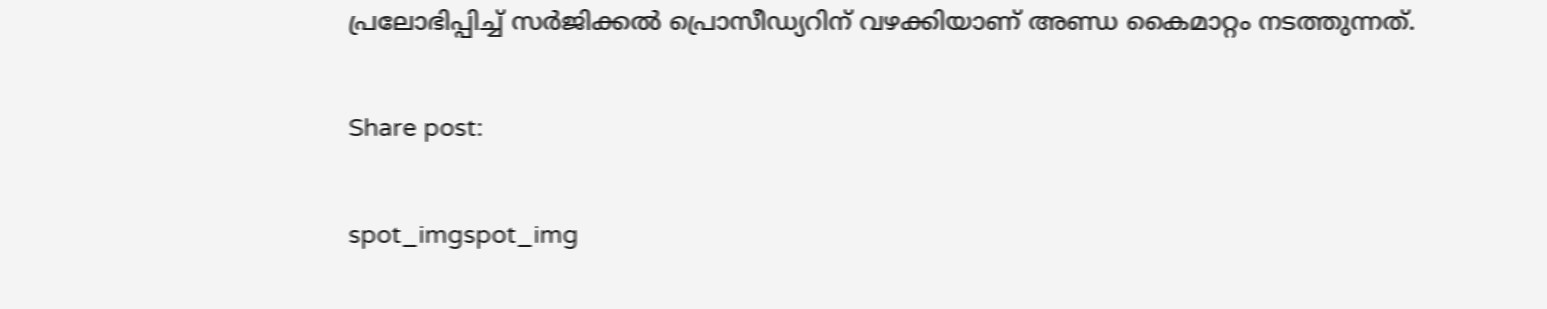പ്രലോഭിപ്പിച്ച് സർജിക്കൽ പ്രൊസീഡ്യറിന് വഴക്കിയാണ് അണ്ഡ കൈമാറ്റം നടത്തുന്നത്.

Share post:

spot_imgspot_img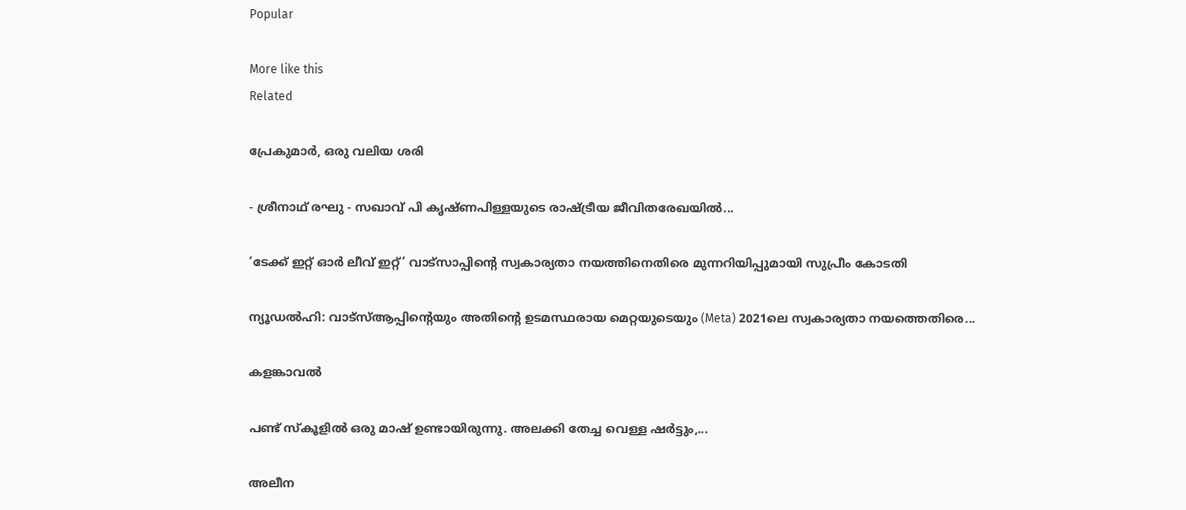Popular

More like this
Related

പ്രേകുമാർ, ഒരു വലിയ ശരി

- ശ്രീനാഥ് രഘു - സഖാവ് പി കൃഷ്ണപിള്ളയുടെ രാഷ്ട്രീയ ജീവിതരേഖയിൽ...

‘ടേക്ക് ഇറ്റ് ഓർ ലീവ് ഇറ്റ്’ വാട്സാപ്പിന്റെ സ്വകാര്യതാ നയത്തിനെതിരെ മുന്നറിയിപ്പുമായി സുപ്രീം കോടതി

ന്യൂഡൽഹി: വാട്‌സ്ആപ്പിന്റെയും അതിന്റെ ഉടമസ്ഥരായ മെറ്റയുടെയും (Meta) 2021ലെ സ്വകാര്യതാ നയത്തെതിരെ...

കളങ്കാവൽ

പണ്ട് സ്കൂളിൽ ഒരു മാഷ് ഉണ്ടായിരുന്നു. അലക്കി തേച്ച വെള്ള ഷർട്ടും,...

അലീന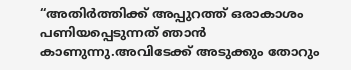“അതിര്‍ത്തിക്ക് അപ്പുറത്ത് ഒരാകാശം പണിയപ്പെടുന്നത് ഞാന്‍ കാണുന്നു.അവിടേക്ക് അടുക്കും തോറും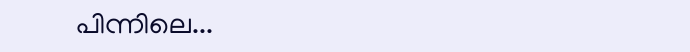പിന്നിലെ...